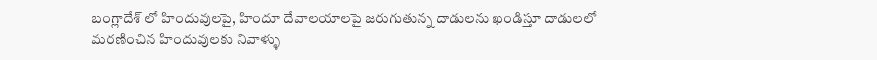బంగ్లాదేశ్ లో హిందువులపై, హిందూ దేవాలయాలపై జరుగుతున్న దాడులను ఖండిస్తూ దాడులలో మరణించిన హిందువులకు నివాళ్ళు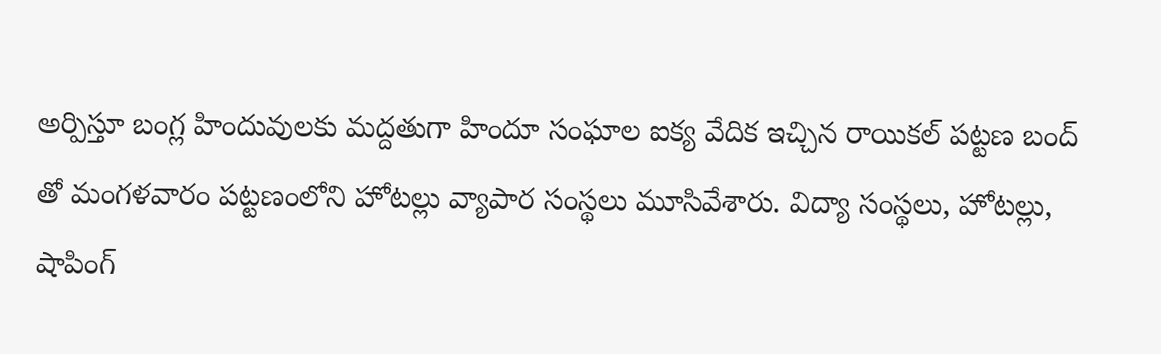అర్పిస్తూ బంగ్ల హిందువులకు మద్దతుగా హిందూ సంఘాల ఐక్య వేదిక ఇచ్చిన రాయికల్ పట్టణ బంద్ తో మంగళవారం పట్టణంలోని హోటల్లు వ్యాపార సంస్థలు మూసివేశారు. విద్యా సంస్థలు, హోటల్లు, షాపింగ్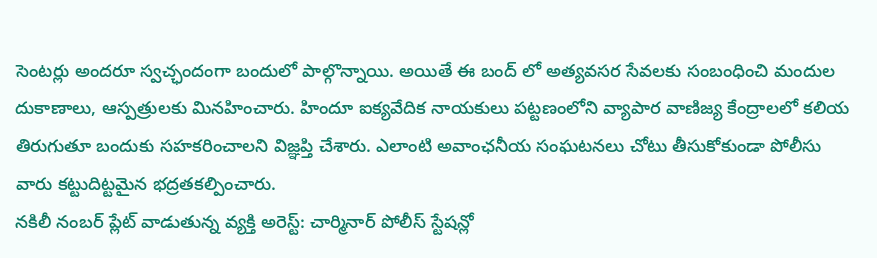సెంటర్లు అందరూ స్వచ్ఛందంగా బందులో పాల్గొన్నాయి. అయితే ఈ బంద్ లో అత్యవసర సేవలకు సంబంధించి మందుల దుకాణాలు, ఆస్పత్రులకు మినహించారు. హిందూ ఐక్యవేదిక నాయకులు పట్టణంలోని వ్యాపార వాణిజ్య కేంద్రాలలో కలియ తిరుగుతూ బందుకు సహకరించాలని విజ్ఞప్తి చేశారు. ఎలాంటి అవాంఛనీయ సంఘటనలు చోటు తీసుకోకుండా పోలీసు వారు కట్టుదిట్టమైన భద్రతకల్పించారు.
నకిలీ నంబర్ ప్లేట్ వాడుతున్న వ్యక్తి అరెస్ట్: చార్మినార్ పోలీస్ స్టేషన్లో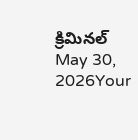క్రిమినల్
May 30, 2026Your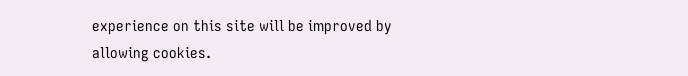experience on this site will be improved by allowing cookies.